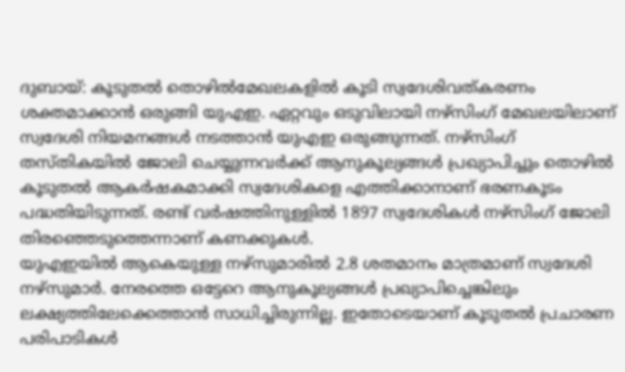ദുബായ്: കൂടുതൽ തൊഴിൽമേഖലകളിൽ കൂടി സ്വദേശിവത്കരണം ശക്തമാക്കാൻ ഒരുങ്ങി യുഎഇ. ഏറ്റവും ഒടുവിലായി നഴ്സിംഗ് മേഖലയിലാണ് സ്വദേശി നിയമനങ്ങൾ നടത്താൻ യുഎഇ ഒരുങ്ങുന്നത്. നഴ്സിംഗ് തസ്തികയിൽ ജോലി ചെയ്യുന്നവർക്ക് ആനുകൂല്യങ്ങൾ പ്രഖ്യാപിച്ചും തൊഴിൽ കൂടുതൽ ആകർഷകമാക്കി സ്വദേശികളെ എത്തിക്കാനാണ് ഭരണകൂടം പദ്ധതിയിടുന്നത്. രണ്ട് വർഷത്തിനുള്ളിൽ 1897 സ്വദേശികൾ നഴ്സിംഗ് ജോലി തിരഞ്ഞെടുത്തെന്നാണ് കണക്കുകൾ.
യുഎഇയിൽ ആകെയുള്ള നഴ്സുമാരിൽ 2.8 ശതമാനം മാത്രമാണ് സ്വദേശി നഴ്സുമാർ. നേരത്തെ ഒട്ടേറെ ആനുകൂല്യങ്ങൾ പ്രഖ്യാപിച്ചെങ്കിലും ലക്ഷ്യത്തിലേക്കെത്താൻ സാധിച്ചിരുന്നില്ല. ഇതോടെയാണ് കൂടുതൽ പ്രചാരണ പരിപാടികൾ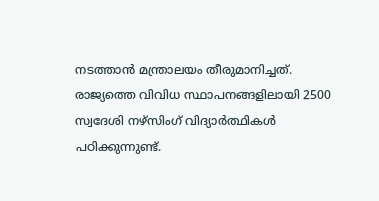നടത്താൻ മന്ത്രാലയം തീരുമാനിച്ചത്. രാജ്യത്തെ വിവിധ സ്ഥാപനങ്ങളിലായി 2500 സ്വദേശി നഴ്സിംഗ് വിദ്യാർത്ഥികൾ പഠിക്കുന്നുണ്ട്.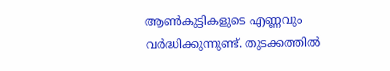ആൺകുട്ടികളുടെ എണ്ണവും വർദ്ധിക്കുന്നുണ്ട്. തുടക്കത്തിൽ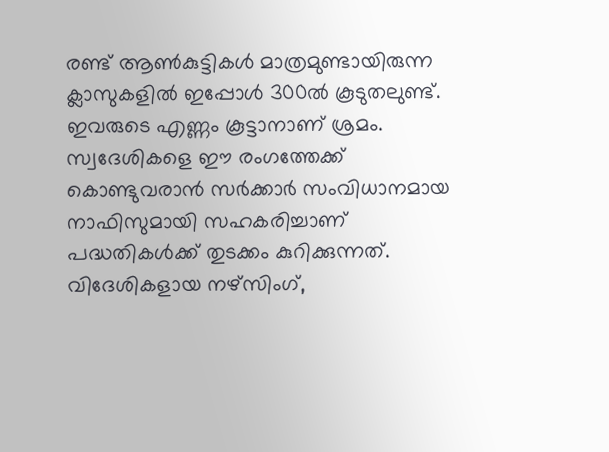രണ്ട് ആൺകുട്ടികൾ മാത്രമുണ്ടായിരുന്ന ക്ലാസുകളിൽ ഇപ്പോൾ 300ൽ കൂടുതലുണ്ട്. ഇവരുടെ എണ്ണം കൂട്ടാനാണ് ശ്രമം.
സ്വദേശികളെ ഈ രംഗത്തേക്ക് കൊണ്ടുവരാൻ സർക്കാർ സംവിധാനമായ നാഫിസുമായി സഹകരിച്ചാണ് പദ്ധതികൾക്ക് തുടക്കം കുറിക്കുന്നത്. വിദേശികളായ നഴ്സിംഗ്,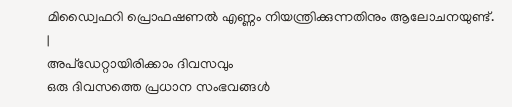മിഡ്വൈഫറി പ്രൊഫഷണൽ എണ്ണം നിയന്ത്രിക്കുന്നതിനും ആലോചനയുണ്ട്.
|
അപ്ഡേറ്റായിരിക്കാം ദിവസവും
ഒരു ദിവസത്തെ പ്രധാന സംഭവങ്ങൾ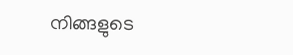നിങ്ങളുടെ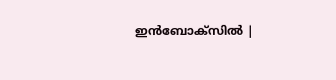ഇൻബോക്സിൽ |